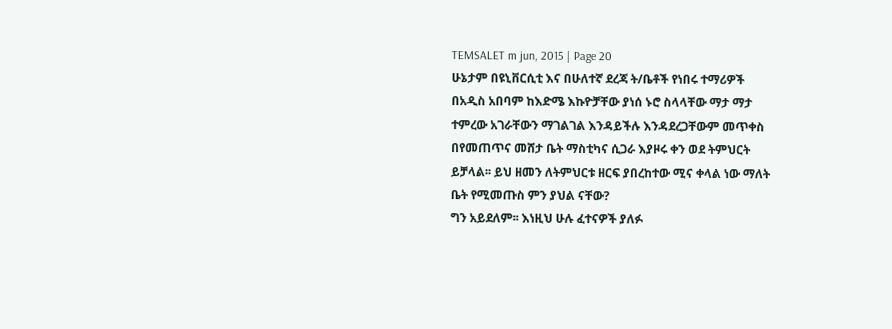TEMSALET m jun, 2015 | Page 20
ሁኔታም በዩኒቨርሲቲ እና በሁለተኛ ደረጃ ት/ቤቶች የነበሩ ተማሪዎች
በአዲስ አበባም ከእድሜ እኩዮቻቸው ያነሰ ኑሮ ስላላቸው ማታ ማታ
ተምረው አገራቸውን ማገልገል እንዳይችሉ እንዳደረጋቸውም መጥቀስ
በየመጠጥና መሸታ ቤት ማስቲካና ሲጋራ እያዞሩ ቀን ወደ ትምህርት
ይቻላል፡፡ ይህ ዘመን ለትምህርቱ ዘርፍ ያበረከተው ሚና ቀላል ነው ማለት
ቤት የሚመጡስ ምን ያህል ናቸው?
ግን አይደለም፡፡ እነዚህ ሁሉ ፈተናዎች ያለፉ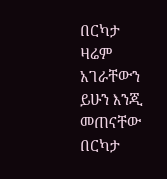በርካታ ዛሬም አገራቸውን
ይሁን እንጂ መጠናቸው በርካታ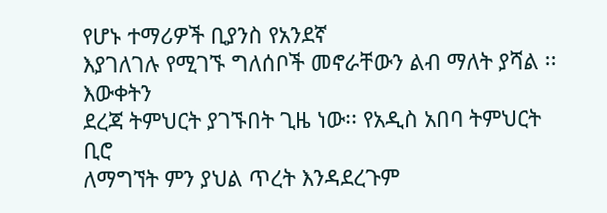የሆኑ ተማሪዎች ቢያንስ የአንደኛ
እያገለገሉ የሚገኙ ግለሰቦች መኖራቸውን ልብ ማለት ያሻል ፡፡ እውቀትን
ደረጃ ትምህርት ያገኙበት ጊዜ ነው፡፡ የአዲስ አበባ ትምህርት ቢሮ
ለማግኘት ምን ያህል ጥረት እንዳደረጉም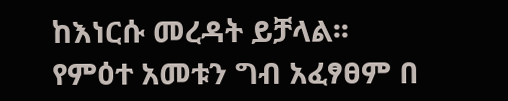ከእነርሱ መረዳት ይቻላል፡፡
የምዕተ አመቱን ግብ አፈፃፀም በ